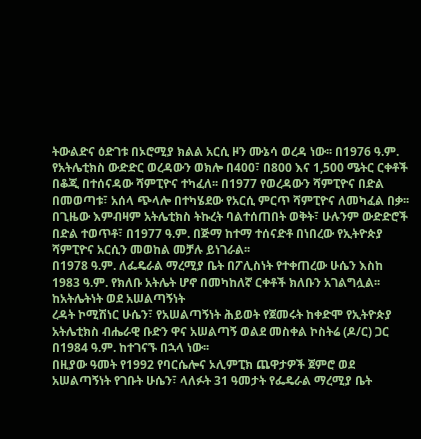ትውልድና ዕድገቱ በኦሮሚያ ክልል አርሲ ዞን ሙኔሳ ወረዳ ነው፡፡ በ1976 ዓ.ም. የአትሌቲክስ ውድድር ወረዳውን ወክሎ በ400፣ በ800 እና 1,500 ሜትር ርቀቶች በቆጂ በተሰናዳው ሻምፒዮና ተካፈለ፡፡ በ1977 የወረዳውን ሻምፒዮና በድል በመወጣቱ፣ አሰላ ጭላሎ በተካሄደው የአርሲ ምርጥ ሻምፒዮና ለመካፈል በቃ፡፡ በጊዜው እምብዛም አትሌቲክስ ትኩረት ባልተሰጠበት ወቅት፣ ሁሉንም ውድድሮች በድል ተወጥቶ፣ በ1977 ዓ.ም. በጅማ ከተማ ተሰናድቶ በነበረው የኢትዮጵያ ሻምፒዮና አርሲን መወከል መቻሉ ይነገራል፡፡
በ1978 ዓ.ም. ለፌዴራል ማረሚያ ቤት በፖሊስነት የተቀጠረው ሁሴን እስከ 1983 ዓ.ም. የክለቡ አትሌት ሆኖ በመካከለኛ ርቀቶች ክለቡን አገልግሏል፡፡
ከአትሌትነት ወደ አሠልጣኝነት
ረዳት ኮሚሽነር ሁሴን፣ የአሠልጣኝነት ሕይወት የጀመሩት ከቀድሞ የኢትዮጵያ አትሌቲክስ ብሔራዊ ቡድን ዋና አሠልጣኝ ወልደ መስቀል ኮስትሬ (ዶ/ር) ጋር በ1984 ዓ.ም. ከተገናኙ በኋላ ነው፡፡
በዚያው ዓመት የ1992 የባርሴሎና ኦሊምፒክ ጨዋታዎች ጀምሮ ወደ አሠልጣኝነት የገቡት ሁሴን፣ ላለፉት 31 ዓመታት የፌዴራል ማረሚያ ቤት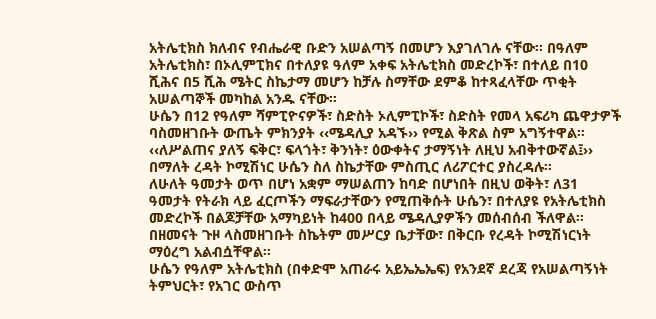አትሌቲክስ ክለብና የብሔራዊ ቡድን አሠልጣኝ በመሆን እያገለገሉ ናቸው፡፡ በዓለም አትሌቲክስ፣ በኦሊምፒክና በተለያዩ ዓለም አቀፍ አትሌቲክስ መድረኮች፣ በተለይ በ10 ሺሕና በ5 ሺሕ ሜትር ስኬታማ መሆን ከቻሉ ስማቸው ደምቆ ከተጻፈላቸው ጥቂት አሠልጣኞች መካከል አንዱ ናቸው፡፡
ሁሴን በ12 የዓለም ሻምፒዮናዎች፣ ስድስት ኦሊምፒኮች፣ ስድስት የመላ አፍሪካ ጨዋታዎች ባስመዘገቡት ውጤት ምክንያት ‹‹ሜዳሊያ አዳኙ›› የሚል ቅጽል ስም አግኝተዋል፡፡
‹‹ለሥልጠና ያለኝ ፍቅር፣ ፍላጎት፣ ቅንነት፣ ዕውቀትና ታማኝነት ለዚህ አብቅተውኛል፤›› በማለት ረዳት ኮሚሽነር ሁሴን ስለ ስኬታቸው ምስጢር ለሪፖርተር ያስረዳሉ፡፡
ለሁለት ዓመታት ወጥ በሆነ አቋም ማሠልጠን ከባድ በሆነበት በዚህ ወቅት፣ ለ31 ዓመታት የትራክ ላይ ፈርጦችን ማፍራታቸውን የሚጠቅሱት ሁሴን፣ በተለያዩ የአትሌቲክስ መድረኮች በልጆቻቸው አማካይነት ከ400 በላይ ሜዳሊያዎችን መሰብሰብ ችለዋል፡፡ በዘመናት ጉዞ ላስመዘገቡት ስኬትም መሥርያ ቤታቸው፣ በቅርቡ የረዳት ኮሚሽነርነት ማዕረግ አልብሷቸዋል፡፡
ሁሴን የዓለም አትሌቲክስ (በቀድሞ አጠራሩ አይኤኤኤፍ) የአንደኛ ደረጃ የአሠልጣኝነት ትምህርት፣ የአገር ውስጥ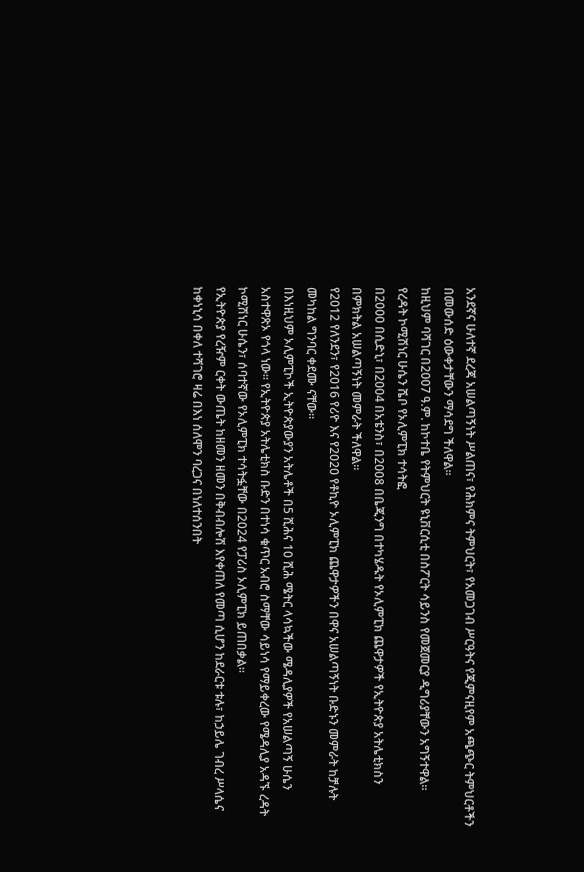አንደኛና ሁለተኛ ደረጃ አሠልጣኝነት ሥልጠና፣ የሕክምና ትምህርት፣ የአመጋገብ ሥርዓትና የጂምናዚየም አጫጭር ትምህርቶችን በመውሰድ ዕውቀታቸውን ማሳደግ ችለዋል፡፡
ከዚህም ባሻገር በ2007 ዓ.ም. ከኮተቤ የትምህርት ዩኒቨርሲቲ በስፖርት ሳይንስ የመጀመርያ ዲግሪያቸውን አግኝተዋል፡፡
የረዳት ኮሚሽነር ሁሴን ሼቦ የኦሊምፒክ ተሳትፎ
በ2000 በሲድኒ፣ በ2004 በአቴንስ፣ በ2008 በቤጂንግ በተካሄዱት የኦሊምፒክ ጨዋታዎች የኢትዮጵያ አትሌቲክስን በምክትል አሠልጣኝነት መምራት ችለዋል፡፡
የ2012 የለንደን፣ የ2016 የሪዮ እና የ2020 የቶኪዮ ኦሊምፒክ ጨዋታዎችን በዋና አሠልጣኝነት ቡድኑን መምራት ከቻሉት መካከል ግንባር ቀደሙ ናቸው፡፡
በእነዚህም ኦሊምፒኮች ኢትዮጵያውያን አትሌቶች በ5 ሺሕና 10 ሺሕ ሜትር ላሳኳችው ሜዳሊያዎች የአሠልጣኝ ሁሴን አስተዋጽኦ የጎላ ነው፡፡ የኢትዮጵያ አትሌቲክስ ቡድን በተነሳ ቁጥር አብሮ ስማቸው ሳይነሳ የማይቀረው የሜዳሊያ አዳኙ ረዳት ኮሚሽነር ሁሴን፣ ሰባተኛው የኦሊምፒክ ተሳትፏቸው በ2024 የፓሪስ ኦሊምፒክ ይጠበቃል፡፡
የኢትዮጵያ የረዥም ርቀት ውጤት ከዘመን ዘመን በቅብብሎሽ እየቀጠለ የመጣ ሲሆን ከደራርቱ ቱሉ፣ ከኃይሌ ገብረ ሥላሴና ከቀነኒሳ በቀለ ተሻገሮ ዛሬ በእነ ሰለሞን ባረጋና በነለተሰንበት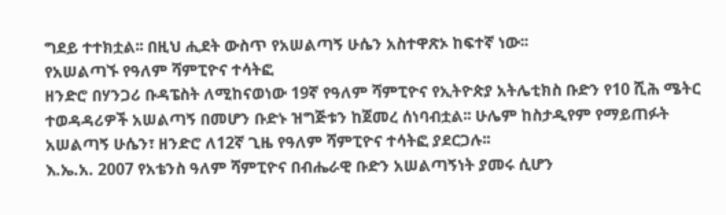ግደይ ተተክቷል፡፡ በዚህ ሒደት ውስጥ የአሠልጣኝ ሁሴን አስተዋጽኦ ከፍተኛ ነው፡፡
የአሠልጣኙ የዓለም ሻምፒዮና ተሳትፎ
ዘንድሮ በሃንጋሪ ቡዳፔስት ለሚከናወነው 19ኛ የዓለም ሻምፒዮና የኢትዮጵያ አትሌቲክስ ቡድን የ10 ሺሕ ሜትር ተወዳዳሪዎች አሠልጣኝ በመሆን ቡድኑ ዝግጅቱን ከጀመረ ሰነባብቷል፡፡ ሁሌም ከስታዲየም የማይጠፉት አሠልጣኝ ሁሴን፣ ዘንድሮ ለ12ኛ ጊዜ የዓለም ሻምፒዮና ተሳትፎ ያደርጋሉ፡፡
እ.ኤ.አ. 2007 የአቴንስ ዓለም ሻምፒዮና በብሔራዊ ቡድን አሠልጣኝነት ያመሩ ሲሆን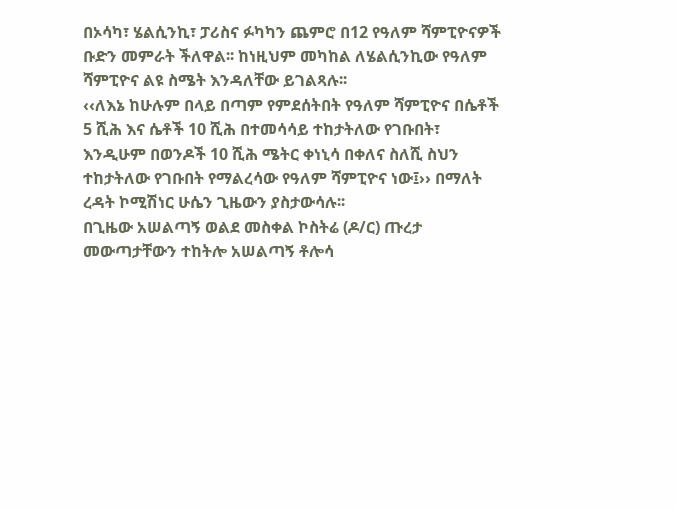በኦሳካ፣ ሄልሲንኪ፣ ፓሪስና ፉካካን ጨምሮ በ12 የዓለም ሻምፒዮናዎች ቡድን መምራት ችለዋል፡፡ ከነዚህም መካከል ለሄልሲንኪው የዓለም ሻምፒዮና ልዩ ስሜት እንዳለቸው ይገልጻሉ፡፡
‹‹ለእኔ ከሁሉም በላይ በጣም የምደሰትበት የዓለም ሻምፒዮና በሴቶች 5 ሺሕ እና ሴቶች 10 ሺሕ በተመሳሳይ ተከታትለው የገቡበት፣ እንዲሁም በወንዶች 10 ሺሕ ሜትር ቀነኒሳ በቀለና ስለሺ ስህን ተከታትለው የገቡበት የማልረሳው የዓለም ሻምፒዮና ነው፤›› በማለት ረዳት ኮሚሽነር ሁሴን ጊዜውን ያስታውሳሉ፡፡
በጊዜው አሠልጣኝ ወልደ መስቀል ኮስትሬ (ዶ/ር) ጡረታ መውጣታቸውን ተከትሎ አሠልጣኝ ቶሎሳ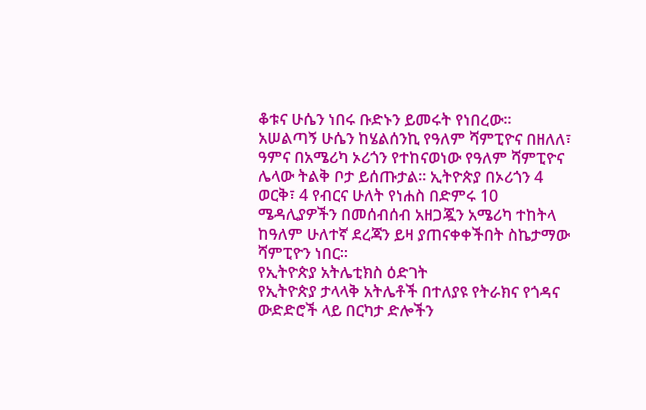ቆቱና ሁሴን ነበሩ ቡድኑን ይመሩት የነበረው፡፡
አሠልጣኝ ሁሴን ከሄልሰንኪ የዓለም ሻምፒዮና በዘለለ፣ ዓምና በአሜሪካ ኦሪጎን የተከናወነው የዓለም ሻምፒዮና ሌላው ትልቅ ቦታ ይሰጡታል፡፡ ኢትዮጵያ በኦሪጎን 4 ወርቅ፣ 4 የብርና ሁለት የነሐስ በድምሩ 10 ሜዳሊያዎችን በመሰብሰብ አዘጋጇን አሜሪካ ተከትላ ከዓለም ሁለተኛ ደረጃን ይዛ ያጠናቀቀችበት ስኬታማው ሻምፒዮን ነበር፡፡
የኢትዮጵያ አትሌቲክስ ዕድገት
የኢትዮጵያ ታላላቅ አትሌቶች በተለያዩ የትራክና የጎዳና ውድድሮች ላይ በርካታ ድሎችን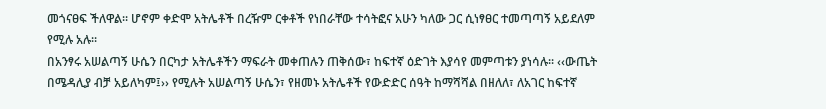መጎናፀፍ ችለዋል፡፡ ሆኖም ቀድሞ አትሌቶች በረዥም ርቀቶች የነበራቸው ተሳትፎና አሁን ካለው ጋር ሲነፃፀር ተመጣጣኝ አይደለም የሚሉ አሉ፡፡
በአንፃሩ አሠልጣኝ ሁሴን በርካታ አትሌቶችን ማፍራት መቀጠሉን ጠቅሰው፣ ከፍተኛ ዕድገት እያሳየ መምጣቱን ያነሳሉ፡፡ ‹‹ውጤት በሜዳሊያ ብቻ አይለካም፤›› የሚሉት አሠልጣኝ ሁሴን፣ የዘመኑ አትሌቶች የውድድር ሰዓት ከማሻሻል በዘለለ፣ ለአገር ከፍተኛ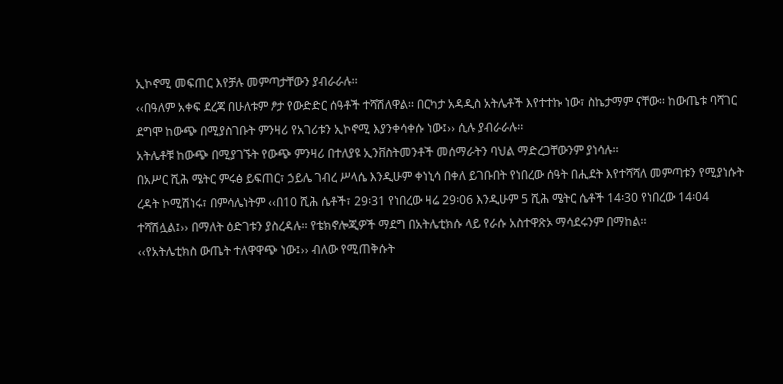ኢኮኖሚ መፍጠር እየቻሉ መምጣታቸውን ያብራራሉ፡፡
‹‹በዓለም አቀፍ ደረጃ በሁለቱም ፆታ የውድድር ሰዓቶች ተሻሽለዋል፡፡ በርካታ አዳዲስ አትሌቶች እየተተኩ ነው፣ ስኬታማም ናቸው፡፡ ከውጤቱ ባሻገር ደግሞ ከውጭ በሚያስገቡት ምንዛሪ የአገሪቱን ኢኮኖሚ እያንቀሳቀሱ ነው፤›› ሲሉ ያብራራሉ፡፡
አትሌቶቹ ከውጭ በሚያገኙት የውጭ ምንዛሪ በተለያዩ ኢንቨስትመንቶች መሰማራትን ባህል ማድረጋቸውንም ያነሳሉ፡፡
በአሥር ሺሕ ሜትር ምሩፅ ይፍጠር፣ ኃይሌ ገብረ ሥላሴ እንዲሁም ቀነኒሳ በቀለ ይገቡበት የነበረው ሰዓት በሒደት እየተሻሻለ መምጣቱን የሚያነሱት ረዳት ኮሚሽነሩ፣ በምሳሌነትም ‹‹በ10 ሺሕ ሴቶች፣ 29፡31 የነበረው ዛሬ 29፡06 እንዲሁም 5 ሺሕ ሜትር ሴቶች 14፡30 የነበረው 14፡04 ተሻሽሏል፤›› በማለት ዕድገቱን ያስረዳሉ፡፡ የቴክኖሎጂዎች ማደግ በአትሌቲክሱ ላይ የራሱ አስተዋጽኦ ማሳደሩንም በማከል፡፡
‹‹የአትሌቲክስ ውጤት ተለዋዋጭ ነው፤›› ብለው የሚጠቅሱት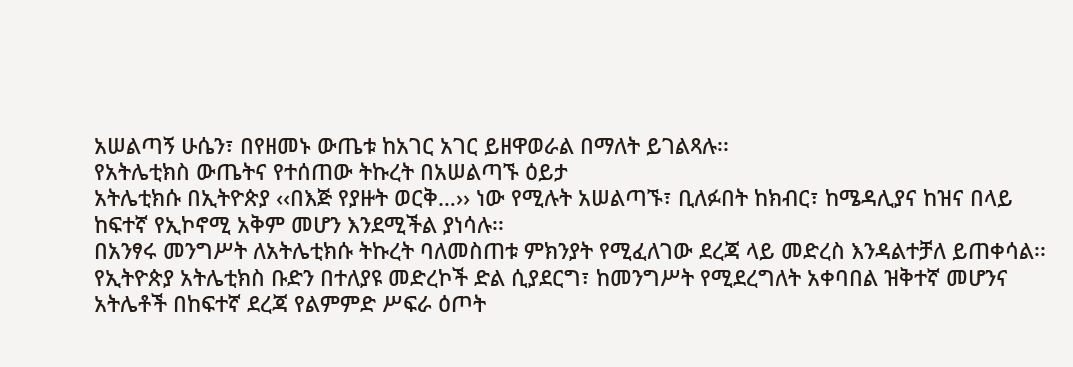አሠልጣኝ ሁሴን፣ በየዘመኑ ውጤቱ ከአገር አገር ይዘዋወራል በማለት ይገልጻሉ፡፡
የአትሌቲክስ ውጤትና የተሰጠው ትኩረት በአሠልጣኙ ዕይታ
አትሌቲክሱ በኢትዮጵያ ‹‹በእጅ የያዙት ወርቅ…›› ነው የሚሉት አሠልጣኙ፣ ቢለፉበት ከክብር፣ ከሜዳሊያና ከዝና በላይ ከፍተኛ የኢኮኖሚ አቅም መሆን እንደሚችል ያነሳሉ፡፡
በአንፃሩ መንግሥት ለአትሌቲክሱ ትኩረት ባለመስጠቱ ምክንያት የሚፈለገው ደረጃ ላይ መድረስ እንዳልተቻለ ይጠቀሳል፡፡ የኢትዮጵያ አትሌቲክስ ቡድን በተለያዩ መድረኮች ድል ሲያደርግ፣ ከመንግሥት የሚደረግለት አቀባበል ዝቅተኛ መሆንና አትሌቶች በከፍተኛ ደረጃ የልምምድ ሥፍራ ዕጦት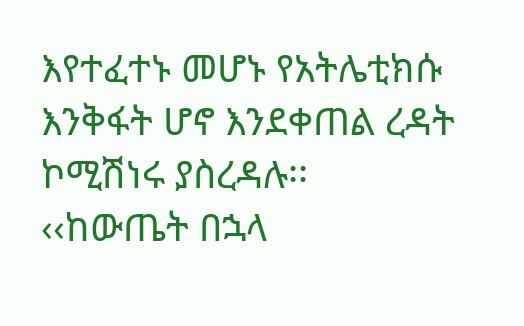እየተፈተኑ መሆኑ የአትሌቲክሱ እንቅፋት ሆኖ እንደቀጠል ረዳት ኮሚሽነሩ ያስረዳሉ፡፡
‹‹ከውጤት በኋላ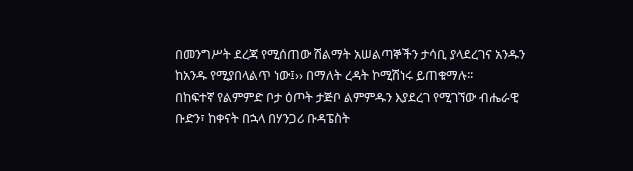በመንግሥት ደረጃ የሚሰጠው ሽልማት አሠልጣኞችን ታሳቢ ያላደረገና አንዱን ከአንዱ የሚያበላልጥ ነው፤›› በማለት ረዳት ኮሚሽነሩ ይጠቁማሉ፡፡
በከፍተኛ የልምምድ ቦታ ዕጦት ታጅቦ ልምምዱን እያደረገ የሚገኘው ብሔራዊ ቡድን፣ ከቀናት በኋላ በሃንጋሪ ቡዳፔስት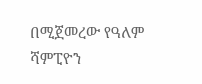በሚጀመረው የዓለም ሻምፒዮን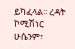ይካፈላል፡፡ ረዳት ኮሚሽነር ሁሴንም፣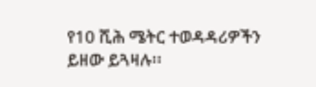የ10 ሺሕ ሜትር ተወዳዳሪዎችን ይዘው ይጓዛሉ፡፡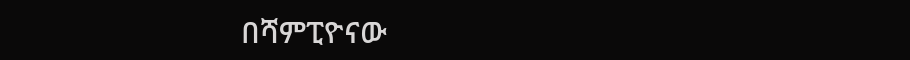በሻምፒዮናው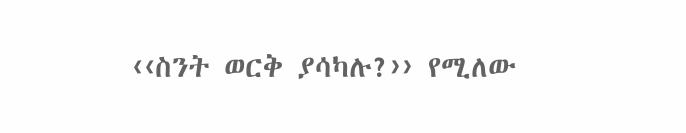‹‹ስንት ወርቅ ያሳካሉ?›› የሚለው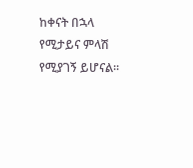ከቀናት በኋላ የሚታይና ምላሽ የሚያገኝ ይሆናል፡፡